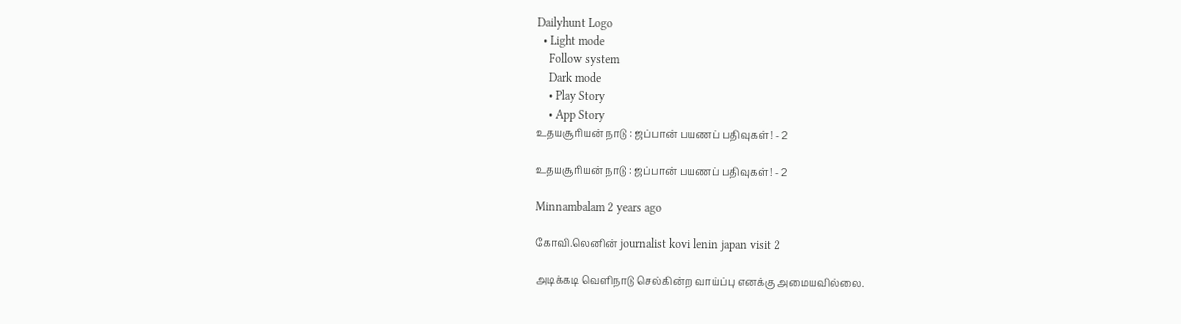Dailyhunt Logo
  • Light mode
    Follow system
    Dark mode
    • Play Story
    • App Story
உதயசூரியன் நாடு : ஜப்பான் பயணப் பதிவுகள்! - 2

உதயசூரியன் நாடு : ஜப்பான் பயணப் பதிவுகள்! - 2

Minnambalam 2 years ago

கோவி.லெனின் journalist kovi lenin japan visit 2

அடிக்கடி வெளிநாடு செல்கின்ற வாய்ப்பு எனக்கு அமையவில்லை.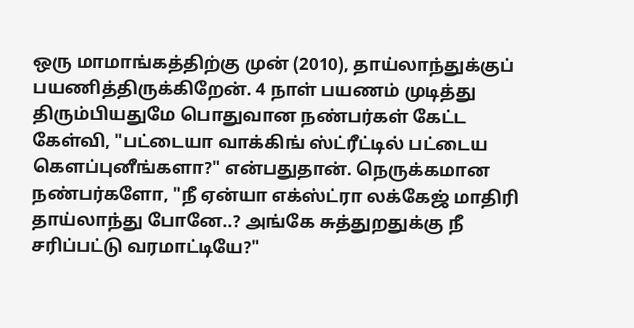ஒரு மாமாங்கத்திற்கு முன் (2010), தாய்லாந்துக்குப் பயணித்திருக்கிறேன். 4 நாள் பயணம் முடித்து திரும்பியதுமே பொதுவான நண்பர்கள் கேட்ட கேள்வி, "பட்டையா வாக்கிங் ஸ்ட்ரீட்டில் பட்டைய கௌப்புனீங்களா?" என்பதுதான். நெருக்கமான நண்பர்களோ, "நீ ஏன்யா எக்ஸ்ட்ரா லக்கேஜ் மாதிரி தாய்லாந்து போனே..? அங்கே சுத்துறதுக்கு நீ சரிப்பட்டு வரமாட்டியே?"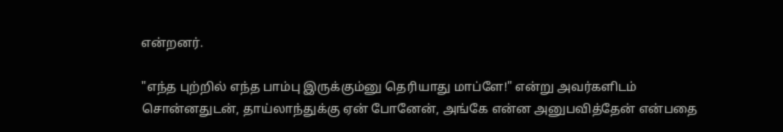என்றனர்.

"எந்த புற்றில் எந்த பாம்பு இருக்கும்னு தெரியாது மாப்ளே!" என்று அவர்களிடம் சொன்னதுடன், தாய்லாந்துக்கு ஏன் போனேன், அங்கே என்ன அனுபவித்தேன் என்பதை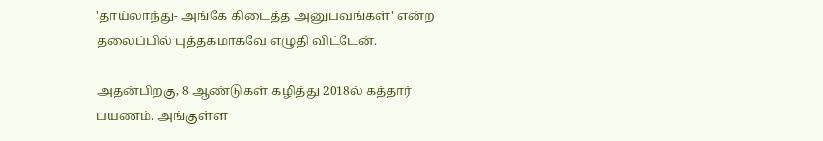'தாய்லாந்து- அங்கே கிடைத்த அனுபவங்கள்' என்ற தலைப்பில் புத்தகமாகவே எழுதி விட்டேன்.

அதன்பிறகு, 8 ஆண்டுகள் கழித்து 2018ல் கத்தார் பயணம். அங்குள்ள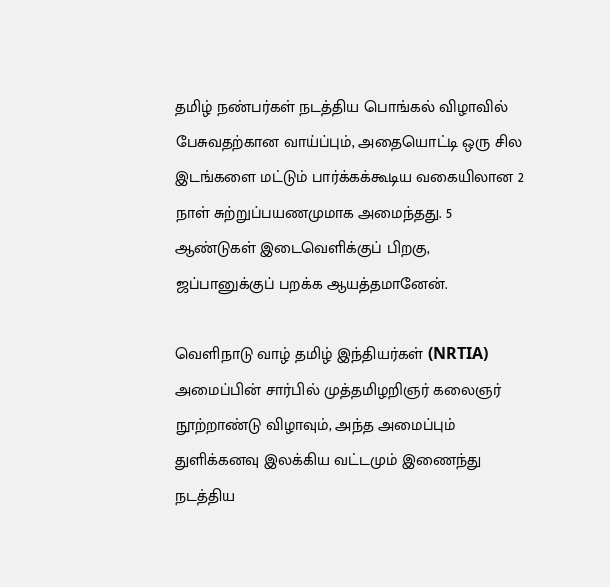தமிழ் நண்பர்கள் நடத்திய பொங்கல் விழாவில் பேசுவதற்கான வாய்ப்பும், அதையொட்டி ஒரு சில இடங்களை மட்டும் பார்க்கக்கூடிய வகையிலான 2 நாள் சுற்றுப்பயணமுமாக அமைந்தது. 5 ஆண்டுகள் இடைவெளிக்குப் பிறகு, ஜப்பானுக்குப் பறக்க ஆயத்தமானேன்.

வெளிநாடு வாழ் தமிழ் இந்தியர்கள் (NRTIA) அமைப்பின் சார்பில் முத்தமிழறிஞர் கலைஞர் நூற்றாண்டு விழாவும், அந்த அமைப்பும் துளிக்கனவு இலக்கிய வட்டமும் இணைந்து நடத்திய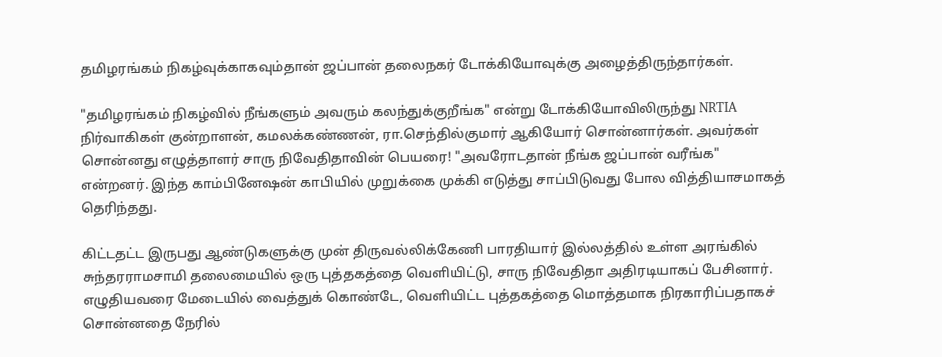தமிழரங்கம் நிகழ்வுக்காகவும்தான் ஜப்பான் தலைநகர் டோக்கியோவுக்கு அழைத்திருந்தார்கள்.

"தமிழரங்கம் நிகழ்வில் நீங்களும் அவரும் கலந்துக்குறீங்க" என்று டோக்கியோவிலிருந்து NRTIA நிர்வாகிகள் குன்றாளன், கமலக்கண்ணன், ரா.செந்தில்குமார் ஆகியோர் சொன்னார்கள். அவர்கள் சொன்னது எழுத்தாளர் சாரு நிவேதிதாவின் பெயரை! "அவரோடதான் நீங்க ஜப்பான் வரீங்க" என்றனர். இந்த காம்பினேஷன் காபியில் முறுக்கை முக்கி எடுத்து சாப்பிடுவது போல வித்தியாசமாகத் தெரிந்தது.

கிட்டதட்ட இருபது ஆண்டுகளுக்கு முன் திருவல்லிக்கேணி பாரதியார் இல்லத்தில் உள்ள அரங்கில் சுந்தரராமசாமி தலைமையில் ஒரு புத்தகத்தை வெளியிட்டு, சாரு நிவேதிதா அதிரடியாகப் பேசினார். எழுதியவரை மேடையில் வைத்துக் கொண்டே, வெளியிட்ட புத்தகத்தை மொத்தமாக நிரகாரிப்பதாகச் சொன்னதை நேரில்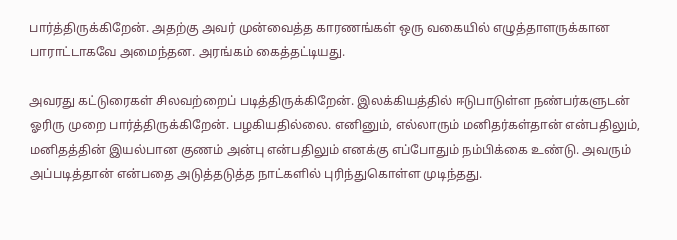பார்த்திருக்கிறேன். அதற்கு அவர் முன்வைத்த காரணங்கள் ஒரு வகையில் எழுத்தாளருக்கான பாராட்டாகவே அமைந்தன. அரங்கம் கைத்தட்டியது.

அவரது கட்டுரைகள் சிலவற்றைப் படித்திருக்கிறேன். இலக்கியத்தில் ஈடுபாடுள்ள நண்பர்களுடன் ஓரிரு முறை பார்த்திருக்கிறேன். பழகியதில்லை. எனினும், எல்லாரும் மனிதர்கள்தான் என்பதிலும், மனிதத்தின் இயல்பான குணம் அன்பு என்பதிலும் எனக்கு எப்போதும் நம்பிக்கை உண்டு. அவரும் அப்படித்தான் என்பதை அடுத்தடுத்த நாட்களில் புரிந்துகொள்ள முடிந்தது.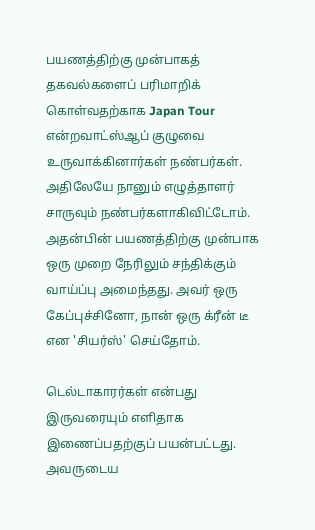பயணத்திற்கு முன்பாகத் தகவல்களைப் பரிமாறிக் கொள்வதற்காக Japan Tour என்றவாட்ஸ்ஆப் குழுவை உருவாக்கினார்கள் நண்பர்கள். அதிலேயே நானும் எழுத்தாளர் சாருவும் நண்பர்களாகிவிட்டோம். அதன்பின் பயணத்திற்கு முன்பாக ஒரு முறை நேரிலும் சந்திக்கும் வாய்ப்பு அமைந்தது. அவர் ஒரு கேப்புச்சினோ, நான் ஒரு க்ரீன் டீ என 'சியர்ஸ்' செய்தோம்.

டெல்டாகாரர்கள் என்பது இருவரையும் எளிதாக இணைப்பதற்குப் பயன்பட்டது. அவருடைய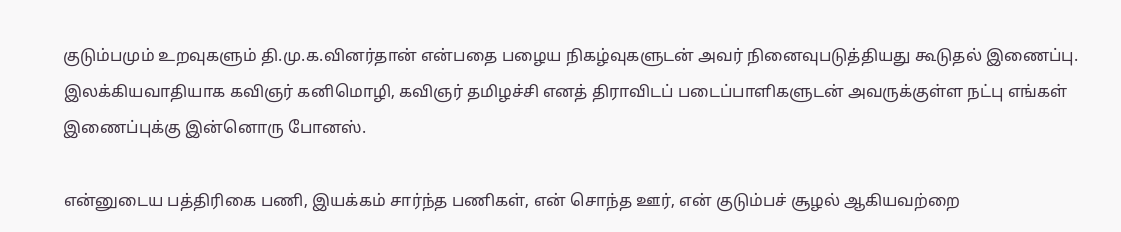குடும்பமும் உறவுகளும் தி.மு.க.வினர்தான் என்பதை பழைய நிகழ்வுகளுடன் அவர் நினைவுபடுத்தியது கூடுதல் இணைப்பு. இலக்கியவாதியாக கவிஞர் கனிமொழி, கவிஞர் தமிழச்சி எனத் திராவிடப் படைப்பாளிகளுடன் அவருக்குள்ள நட்பு எங்கள் இணைப்புக்கு இன்னொரு போனஸ்.

என்னுடைய பத்திரிகை பணி, இயக்கம் சார்ந்த பணிகள், என் சொந்த ஊர், என் குடும்பச் சூழல் ஆகியவற்றை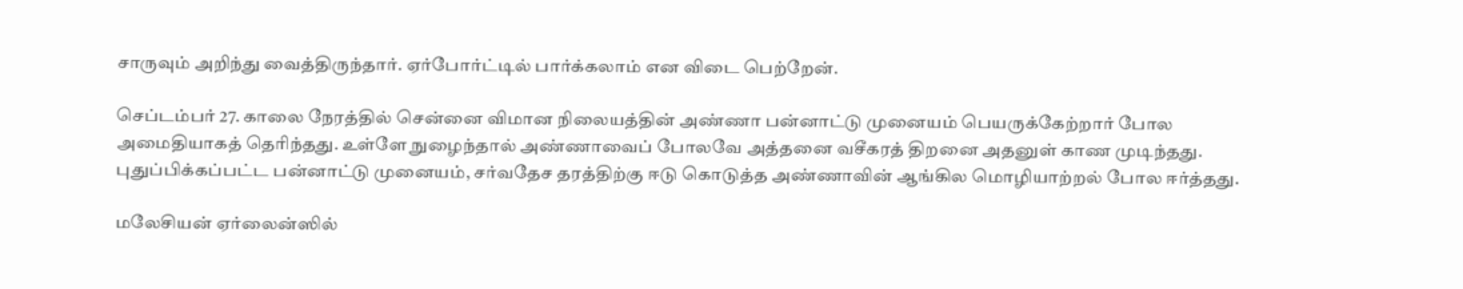சாருவும் அறிந்து வைத்திருந்தார். ஏர்போர்ட்டில் பார்க்கலாம் என விடை பெற்றேன்.

செப்டம்பர் 27. காலை நேரத்தில் சென்னை விமான நிலையத்தின் அண்ணா பன்னாட்டு முனையம் பெயருக்கேற்றார் போல அமைதியாகத் தெரிந்தது. உள்ளே நுழைந்தால் அண்ணாவைப் போலவே அத்தனை வசீகரத் திறனை அதனுள் காண முடிந்தது. புதுப்பிக்கப்பட்ட பன்னாட்டு முனையம், சர்வதேச தரத்திற்கு ஈடு கொடுத்த அண்ணாவின் ஆங்கில மொழியாற்றல் போல ஈர்த்தது.

மலேசியன் ஏர்லைன்ஸில்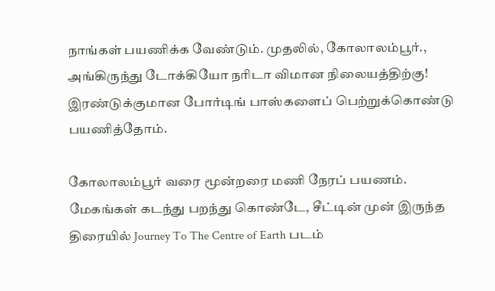நாங்கள் பயணிக்க வேண்டும். முதலில், கோலாலம்பூர்., அங்கிருந்து டோக்கியோ நரிடா விமான நிலையத்திற்கு! இரண்டுக்குமான போர்டிங் பாஸ்களைப் பெற்றுக்கொண்டு பயணித்தோம்.

கோலாலம்பூர் வரை மூன்றரை மணி நேரப் பயணம். மேகங்கள் கடந்து பறந்து கொண்டே, சீட்டின் முன் இருந்த திரையில் Journey To The Centre of Earth படம்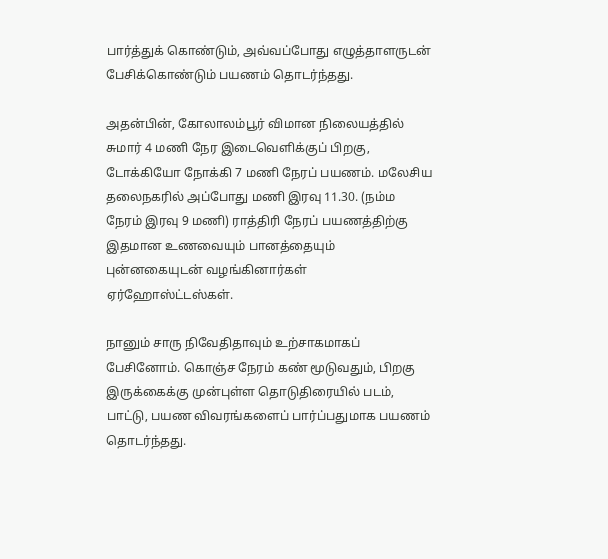பார்த்துக் கொண்டும், அவ்வப்போது எழுத்தாளருடன் பேசிக்கொண்டும் பயணம் தொடர்ந்தது.

அதன்பின், கோலாலம்பூர் விமான நிலையத்தில் சுமார் 4 மணி நேர இடைவெளிக்குப் பிறகு, டோக்கியோ நோக்கி 7 மணி நேரப் பயணம். மலேசிய தலைநகரில் அப்போது மணி இரவு 11.30. (நம்ம நேரம் இரவு 9 மணி) ராத்திரி நேரப் பயணத்திற்கு இதமான உணவையும் பானத்தையும் புன்னகையுடன் வழங்கினார்கள் ஏர்ஹோஸ்ட்டஸ்கள்.

நானும் சாரு நிவேதிதாவும் உற்சாகமாகப் பேசினோம். கொஞ்ச நேரம் கண் மூடுவதும், பிறகு இருக்கைக்கு முன்புள்ள தொடுதிரையில் படம், பாட்டு, பயண விவரங்களைப் பார்ப்பதுமாக பயணம் தொடர்ந்தது.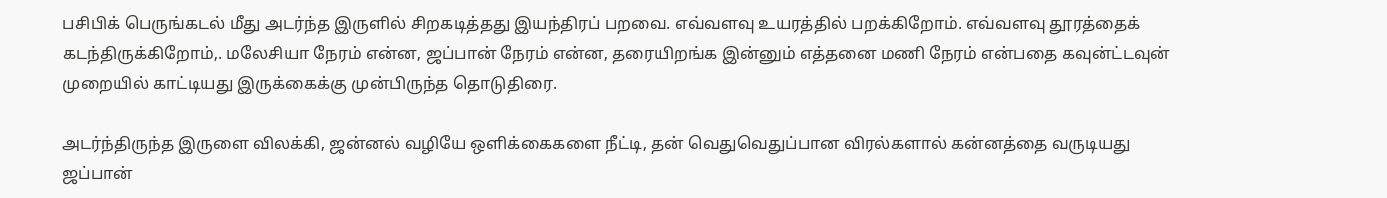பசிபிக் பெருங்கடல் மீது அடர்ந்த இருளில் சிறகடித்தது இயந்திரப் பறவை. எவ்வளவு உயரத்தில் பறக்கிறோம். எவ்வளவு தூரத்தைக் கடந்திருக்கிறோம்,. மலேசியா நேரம் என்ன, ஜப்பான் நேரம் என்ன, தரையிறங்க இன்னும் எத்தனை மணி நேரம் என்பதை கவுன்ட்டவுன் முறையில் காட்டியது இருக்கைக்கு முன்பிருந்த தொடுதிரை.

அடர்ந்திருந்த இருளை விலக்கி, ஜன்னல் வழியே ஒளிக்கைகளை நீட்டி, தன் வெதுவெதுப்பான விரல்களால் கன்னத்தை வருடியது ஜப்பான்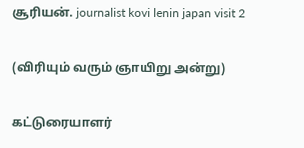சூரியன். journalist kovi lenin japan visit 2

(விரியும் வரும் ஞாயிறு அன்று)

கட்டுரையாளர்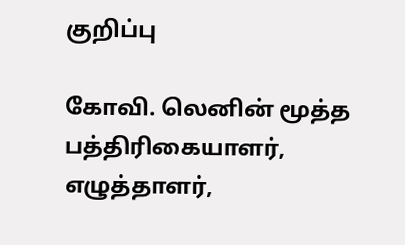குறிப்பு

கோவி. லெனின் மூத்த பத்திரிகையாளர், எழுத்தாளர்,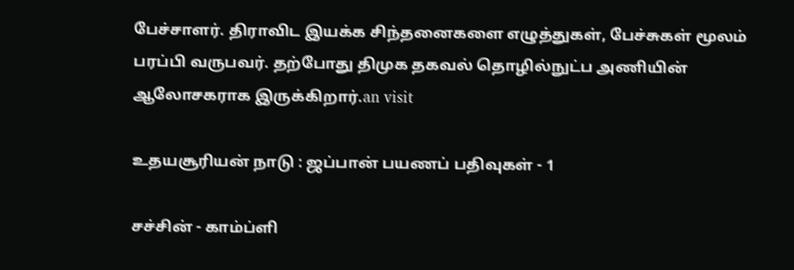பேச்சாளர். திராவிட இயக்க சிந்தனைகளை எழுத்துகள், பேச்சுகள் மூலம் பரப்பி வருபவர். தற்போது திமுக தகவல் தொழில்நுட்ப அணியின் ஆலோசகராக இருக்கிறார்.an visit

உதயசூரியன் நாடு : ஜப்பான் பயணப் பதிவுகள் - 1

சச்சின் - காம்ப்ளி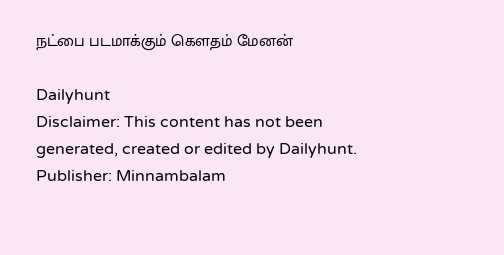நட்பை படமாக்கும் கௌதம் மேனன்

Dailyhunt
Disclaimer: This content has not been generated, created or edited by Dailyhunt. Publisher: Minnambalam